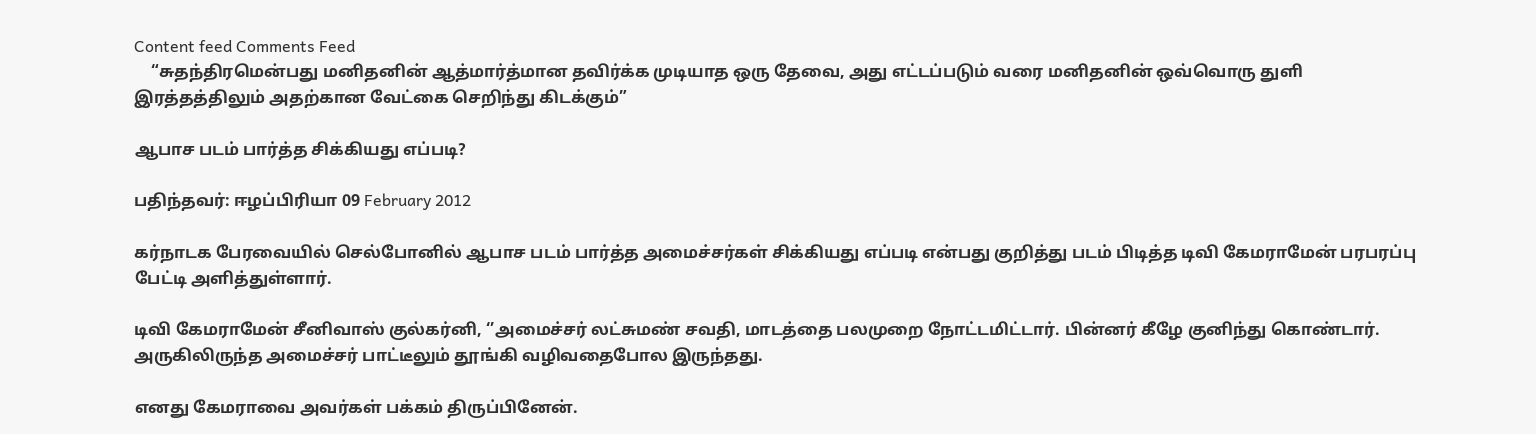Content feed Comments Feed
    “சுதந்திரமென்பது மனிதனின் ஆத்மார்த்மான தவிர்க்க முடியாத ஒரு தேவை, அது எட்டப்படும் வரை மனிதனின் ஒவ்வொரு துளி இரத்தத்திலும் அதற்கான வேட்கை செறிந்து கிடக்கும்”

ஆபாச படம் பார்த்த சிக்கியது எப்படி?

பதிந்தவர்: ஈழப்பிரியா 09 February 2012

கர்நாடக பேரவையில் செல்போனில் ஆபாச படம் பார்த்த அமைச்சர்கள் சிக்கியது எப்படி என்பது குறித்து படம் பிடித்த டிவி கேமராமேன் பரபரப்பு பேட்டி அளித்துள்ளார்.

டிவி கேமராமேன் சீனிவாஸ் குல்கர்னி, ‘’அமைச்சர் லட்சுமண் சவதி, மாடத்தை பலமுறை நோட்டமிட்டார். பின்னர் கீழே குனிந்து கொண்டார். அருகிலிருந்த அமைச்சர் பாட்டீலும் தூங்கி வழிவதைபோல இருந்தது.

எனது கேமராவை அவர்கள் பக்கம் திருப்பினேன்.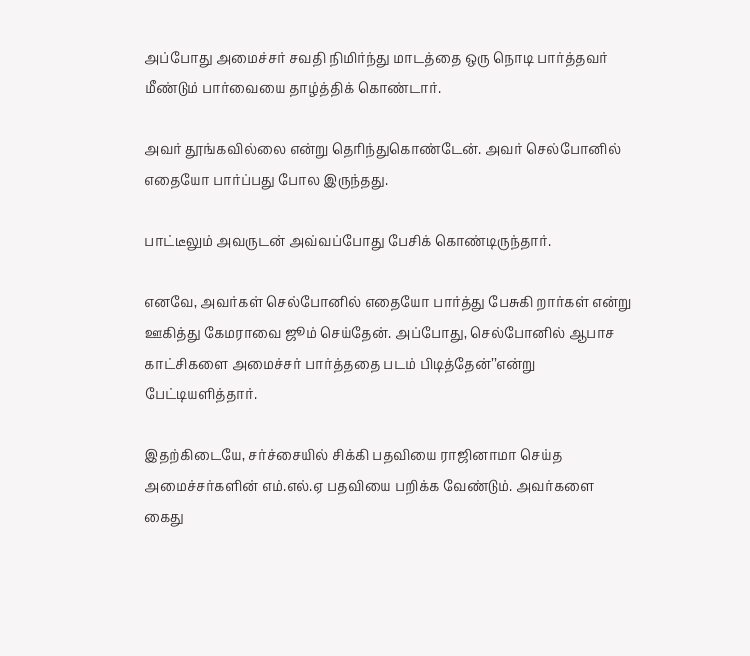அப்போது அமைச்சர் சவதி நிமிர்ந்து மாடத்தை ஒரு நொடி பார்த்தவர் மீண்டும் பார்வையை தாழ்த்திக் கொண்டார்.

அவர் தூங்கவில்லை என்று தெரிந்துகொண்டேன். அவர் செல்போனில் எதையோ பார்ப்பது போல இருந்தது.

பாட்டீலும் அவருடன் அவ்வப்போது பேசிக் கொண்டிருந்தார்.

எனவே, அவர்கள் செல்போனில் எதையோ பார்த்து பேசுகி றார்கள் என்று ஊகித்து கேமராவை ஜூம் செய்தேன். அப்போது, செல்போனில் ஆபாச காட்சிகளை அமைச்சர் பார்த்ததை படம் பிடித்தேன்’’என்று பேட்டியளித்தார்.

இதற்கிடையே, சர்ச்சையில் சிக்கி பதவியை ராஜினாமா செய்த அமைச்சர்களின் எம்.எல்.ஏ பதவியை பறிக்க வேண்டும். அவர்களை கைது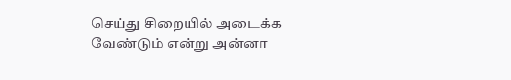செய்து சிறையில் அடைக்க வேண்டும் என்று அன்னா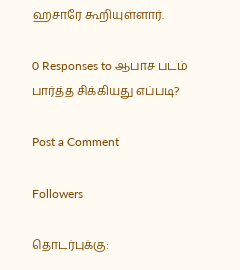ஹசாரே கூறியுள்ளார்.

0 Responses to ஆபாச படம் பார்த்த சிக்கியது எப்படி?

Post a Comment

Followers

தொடர்புக்கு: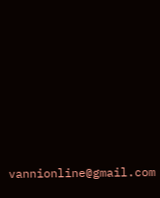vannionline@gmail.com